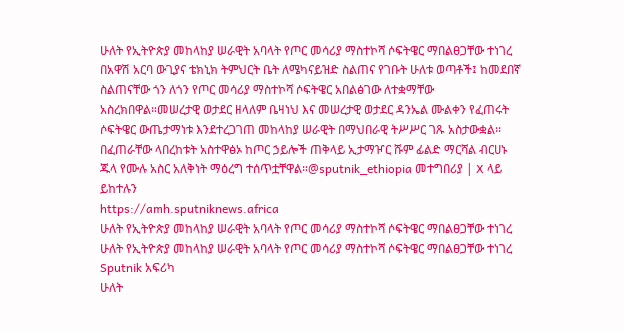ሁለት የኢትዮጵያ መከላከያ ሠራዊት አባላት የጦር መሳሪያ ማስተኮሻ ሶፍትዌር ማበልፀጋቸው ተነገረ በአዋሽ አርባ ውጊያና ቴክኒክ ትምህርት ቤት ለሜካናይዝድ ስልጠና የገቡት ሁለቱ ወጣቶች፤ ከመደበኛ ስልጠናቸው ጎን ለጎን የጦር መሳሪያ ማስተኮሻ ሶፍትዌር አበልፅገው ለተቋማቸው አስረክበዋል።መሠረታዊ ወታደር ዘላለም ቤዛነህ እና መሠረታዊ ወታደር ዳንኤል ሙልቀን የፈጠሩት ሶፍትዌር ውጤታማነቱ እንደተረጋገጠ መከላከያ ሠራዊት በማህበራዊ ትሥሥር ገጹ አስታውቋል፡፡በፈጠራቸው ላበረከቱት አስተዋፅኦ ከጦር ኃይሎች ጠቅላይ ኢታማዦር ሹም ፊልድ ማርሻል ብርሀኑ ጁላ የሙሉ አስር አለቅነት ማዕረግ ተሰጥቷቸዋል።@sputnik_ethiopia መተግበሪያ | X ላይ ይከተሉን
https://amh.sputniknews.africa
ሁለት የኢትዮጵያ መከላከያ ሠራዊት አባላት የጦር መሳሪያ ማስተኮሻ ሶፍትዌር ማበልፀጋቸው ተነገረ
ሁለት የኢትዮጵያ መከላከያ ሠራዊት አባላት የጦር መሳሪያ ማስተኮሻ ሶፍትዌር ማበልፀጋቸው ተነገረ
Sputnik አፍሪካ
ሁለት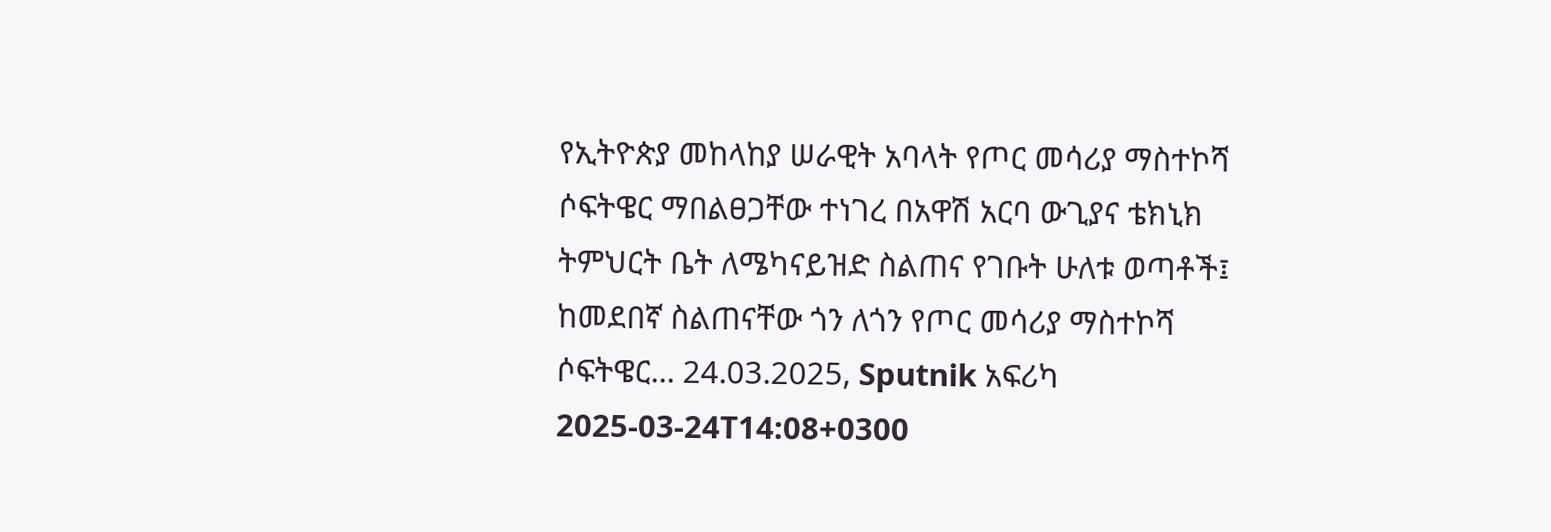የኢትዮጵያ መከላከያ ሠራዊት አባላት የጦር መሳሪያ ማስተኮሻ ሶፍትዌር ማበልፀጋቸው ተነገረ በአዋሽ አርባ ውጊያና ቴክኒክ ትምህርት ቤት ለሜካናይዝድ ስልጠና የገቡት ሁለቱ ወጣቶች፤ ከመደበኛ ስልጠናቸው ጎን ለጎን የጦር መሳሪያ ማስተኮሻ ሶፍትዌር... 24.03.2025, Sputnik አፍሪካ
2025-03-24T14:08+0300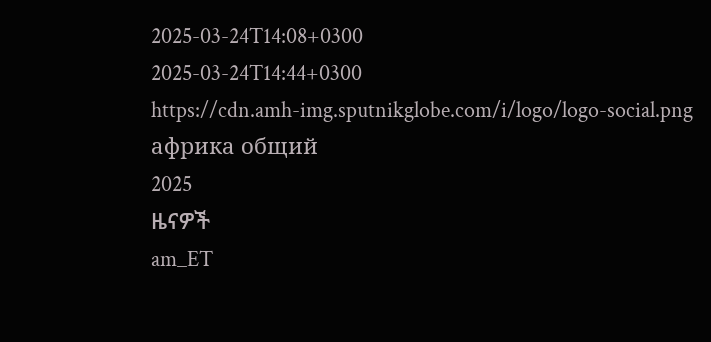2025-03-24T14:08+0300
2025-03-24T14:44+0300
https://cdn.amh-img.sputnikglobe.com/i/logo/logo-social.png
африка общий
2025
ዜናዎች
am_ET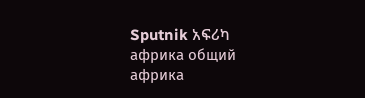Sputnik አፍሪካ
африка общий
африка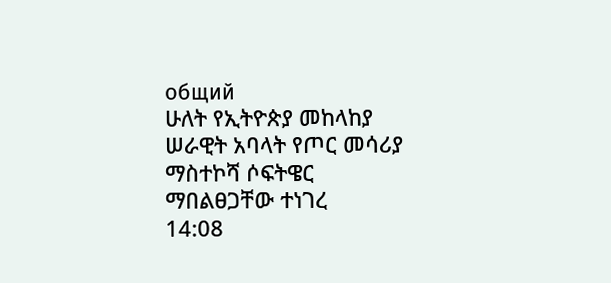общий
ሁለት የኢትዮጵያ መከላከያ ሠራዊት አባላት የጦር መሳሪያ ማስተኮሻ ሶፍትዌር ማበልፀጋቸው ተነገረ
14:08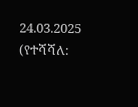24.03.2025 (የተሻሻለ: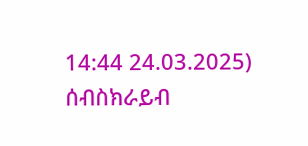14:44 24.03.2025)
ሰብስክራይብ